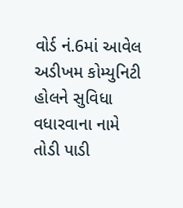વોર્ડ નં.6માં આવેલ અડીખમ કોમ્યુનિટી હોલને સુવિધા વધારવાના નામે તોડી પાડી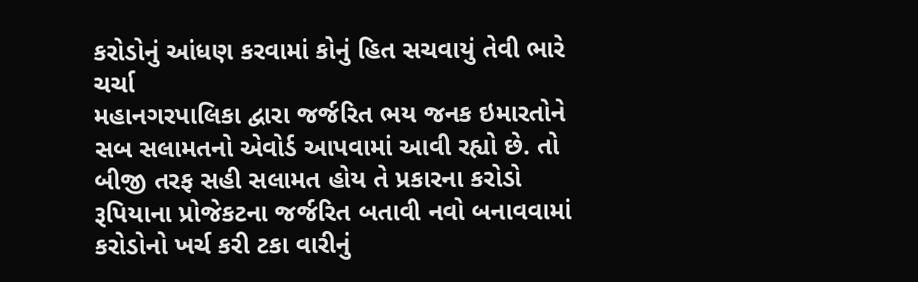કરોડોનું આંધણ કરવામાં કોનું હિત સચવાયું તેવી ભારે ચર્ચા
મહાનગરપાલિકા દ્વારા જર્જરિત ભય જનક ઇમારતોને સબ સલામતનો એવોર્ડ આપવામાં આવી રહ્યો છે. તો બીજી તરફ સહી સલામત હોય તે પ્રકારના કરોડો રૂપિયાના પ્રોજેકટના જર્જરિત બતાવી નવો બનાવવામાં કરોડોનો ખર્ચ કરી ટકા વારીનું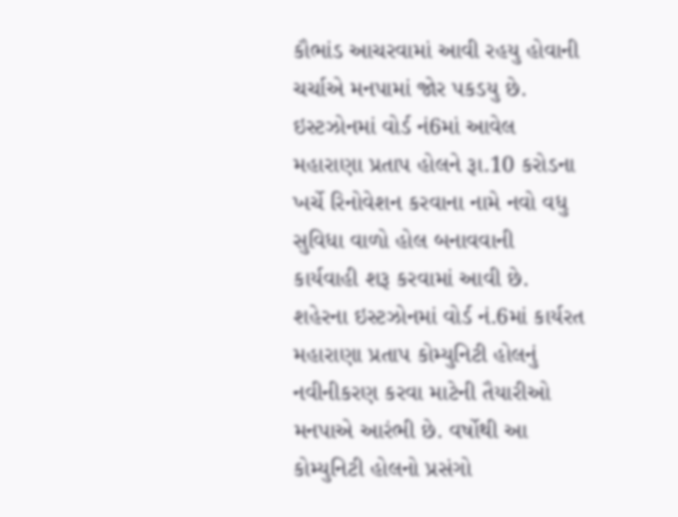કૌભાંડ આચરવામાં આવી રહયુ હોવાની ચર્ચાએ મનપામાં જોર પકડયુ છે. ઇસ્ટઝોનમાં વોર્ડ નં6માં આવેલ મહારાણા પ્રતાપ હોલને રૂા.10 કરોડના ખર્ચે રિનોવેશન કરવાના નામે નવો વધુ સુવિધા વાળો હોલ બનાવવાની કાર્યવાહી શરૂ કરવામાં આવી છે.
શહેરના ઇસ્ટઝોનમાં વોર્ડ નં.6માં કાર્યરત મહારાણા પ્રતાપ કોમ્યુનિટી હોલનું નવીનીકરણ કરવા માટેની તૈયારીઓ મનપાએ આરંભી છે. વર્ષોથી આ કોમ્યુનિટી હોલનો પ્રસંગો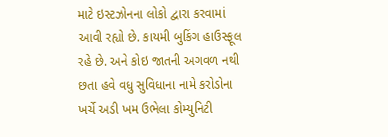માટે ઇસ્ટઝોનના લોકો દ્વારા કરવામાં આવી રહ્યો છે. કાયમી બુકિંગ હાઉસ્ફૂલ રહે છે. અને કોઇ જાતની અગવળ નથી છતા હવે વધુ સુવિધાના નામે કરોડોના ખર્ચે અડી ખમ ઉભેલા કોમ્યુનિટી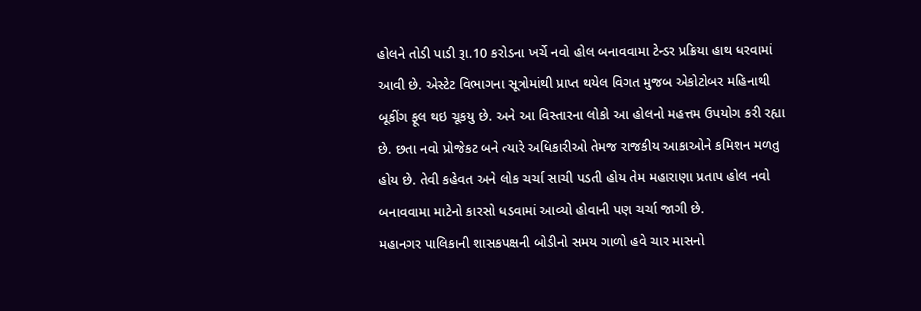હોલને તોડી પાડી રૂા.10 કરોડના ખર્ચે નવો હોલ બનાવવામા ટેન્ડર પ્રક્રિયા હાથ ધરવામાં આવી છે. એસ્ટેટ વિભાગના સૂત્રોમાંથી પ્રાપ્ત થયેલ વિગત મુજબ એકોટોબર મહિનાથી બૂકીંગ ફૂલ થઇ ચૂકયુ છે. અને આ વિસ્તારના લોકો આ હોલનો મહત્તમ ઉપયોગ કરી રહ્યા છે. છતા નવો પ્રોજેકટ બને ત્યારે અધિકારીઓ તેમજ રાજકીય આકાઓને કમિશન મળતુ હોય છે. તેવી કહેવત અને લોક ચર્ચા સાચી પડતી હોય તેમ મહારાણા પ્રતાપ હોલ નવો બનાવવામા માટેનો કારસો ધડવામાં આવ્યો હોવાની પણ ચર્ચા જાગી છે.
મહાનગર પાલિકાની શાસકપક્ષની બોડીનો સમય ગાળો હવે ચાર માસનો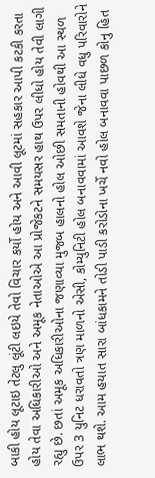બાકી હોય લૂટાઇ તેટલુ લૂંટી લઇયે તેવો વિચાર કર્યો હોય અને આવી લૂટમાં સહકાર આપી કટકી કરતા હોય તેવા અધિકારીઓ અને અમૂક નેતાઓએ આ પ્રોજેકટને સમયસર હાથ ઉપર લીધો હોય તેવી લાગી રહ્યુ છે. છતાં અમૂક અધિકારીઓના જણાવ્યા મુજબ હાલનો હોલ ઓછી સમતાની હોવથી આ સ્થળ ઉપર 3 યુનિટ ધરાવતો ત્રણ માળનો એસી, કોમ્યુનિટી હોલ બનાવવામાં આવશે જેના લીધે વધુ પરિવારોને લાભ થશે. આમ હયાત સારા બાંધકામને તોડી પાડી કરોડોના ખર્ચે નવો હોલ બનાવવા પાછળ કોનુ હિત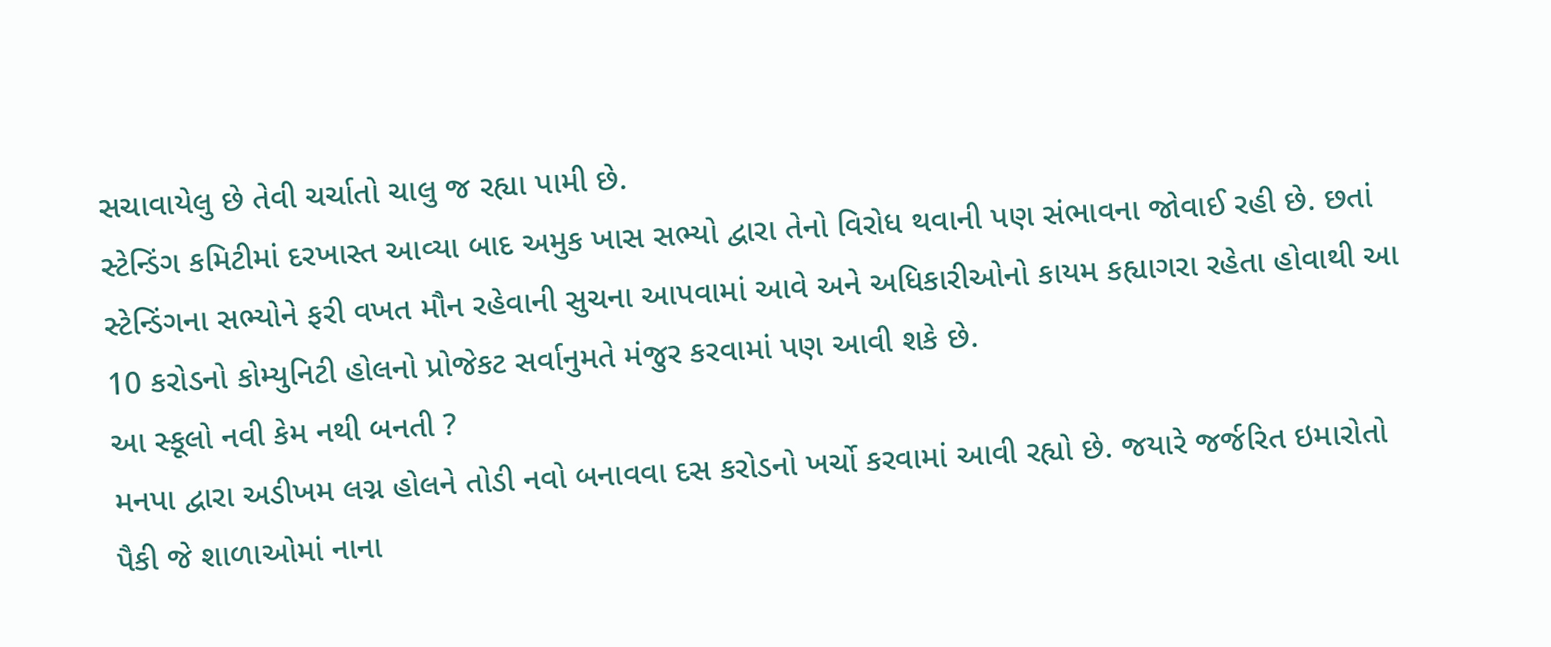સચાવાયેલુ છે તેવી ચર્ચાતો ચાલુ જ રહ્યા પામી છે.
સ્ટેન્ડિંગ કમિટીમાં દરખાસ્ત આવ્યા બાદ અમુક ખાસ સભ્યો દ્વારા તેનો વિરોધ થવાની પણ સંભાવના જોવાઈ રહી છે. છતાં સ્ટેન્ડિંગના સભ્યોને ફરી વખત મૌન રહેવાની સુચના આપવામાં આવે અને અધિકારીઓનો કાયમ કહ્યાગરા રહેતા હોવાથી આ 10 કરોડનો કોમ્યુનિટી હોલનો પ્રોજેકટ સર્વાનુમતે મંજુર કરવામાં પણ આવી શકે છે.
આ સ્કૂલો નવી કેમ નથી બનતી ?
મનપા દ્વારા અડીખમ લગ્ન હોલને તોડી નવો બનાવવા દસ કરોડનો ખર્ચો કરવામાં આવી રહ્યો છે. જયારે જર્જરિત ઇમારોતો પૈકી જે શાળાઓમાં નાના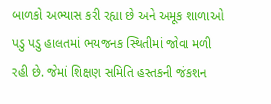બાળકો અભ્યાસ કરી રહ્યા છે અને અમૂક શાળાઓ પડુ પડુ હાલતમાં ભયજનક સ્થિતીમાં જોવા મળી રહી છે. જેમાં શિક્ષણ સમિતિ હસ્તકની જંકશન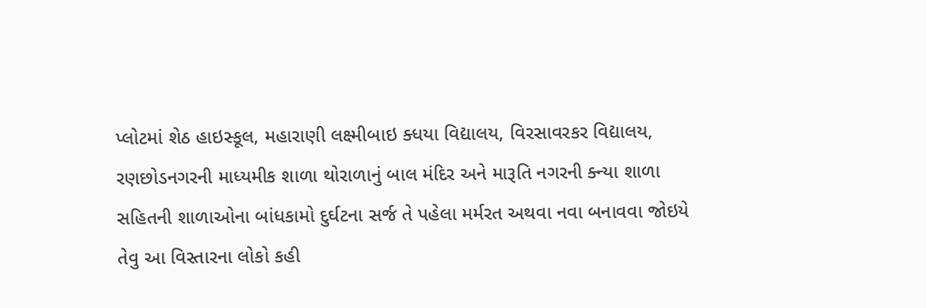પ્લોટમાં શેઠ હાઇસ્કૂલ, મહારાણી લક્ષ્મીબાઇ ક્ધયા વિદ્યાલય, વિરસાવરકર વિદ્યાલય, રણછોડનગરની માધ્યમીક શાળા થોરાળાનું બાલ મંદિર અને મારૂતિ નગરની ક્ન્યા શાળા સહિતની શાળાઓના બાંધકામો દુર્ઘટના સર્જ તે પહેલા મર્મરત અથવા નવા બનાવવા જોઇયે તેવુ આ વિસ્તારના લોકો કહી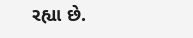રહ્યા છે.